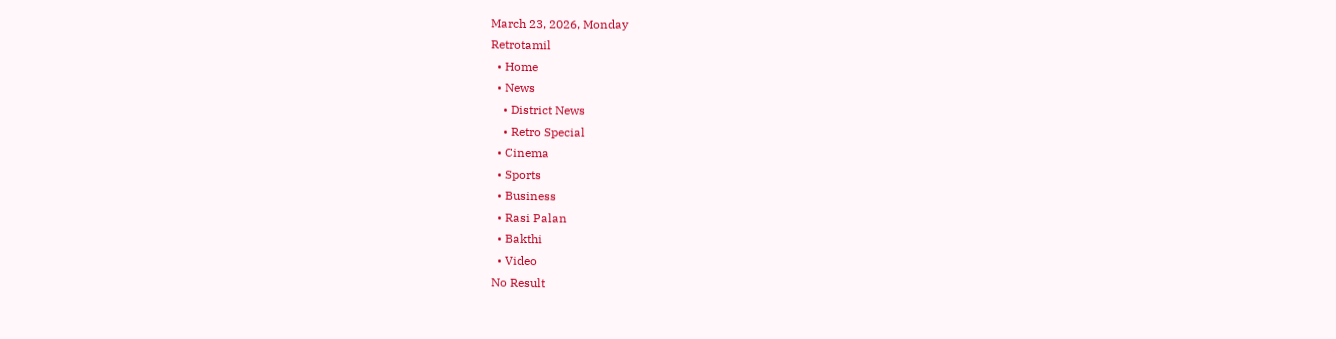March 23, 2026, Monday
Retrotamil
  • Home
  • News
    • District News
    • Retro Special
  • Cinema
  • Sports
  • Business
  • Rasi Palan
  • Bakthi
  • Video
No Result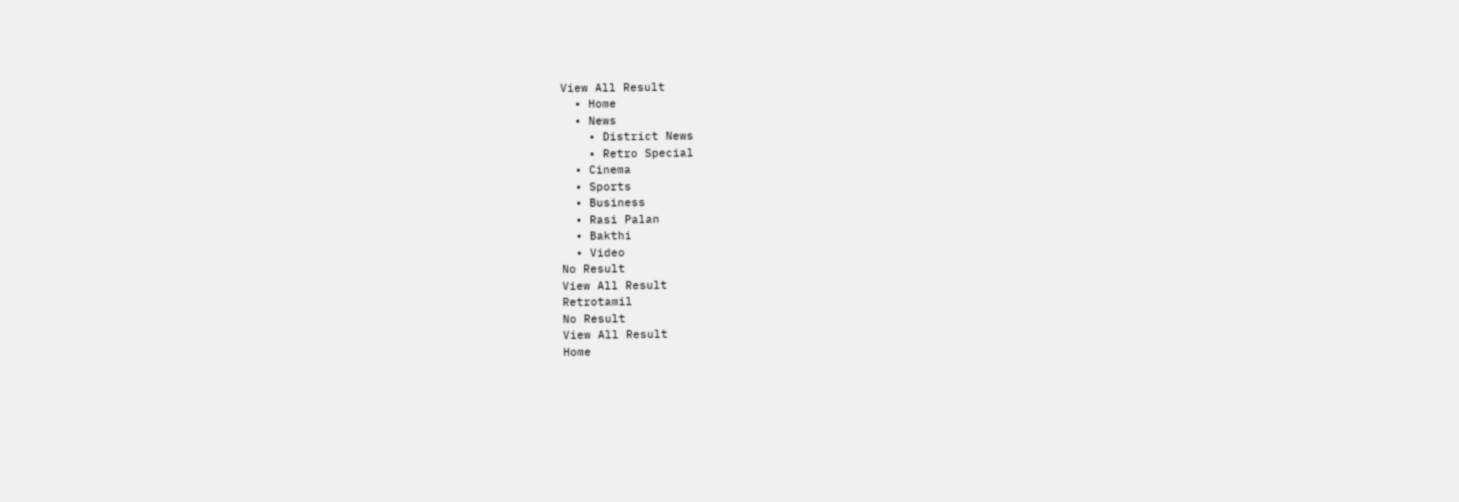View All Result
  • Home
  • News
    • District News
    • Retro Special
  • Cinema
  • Sports
  • Business
  • Rasi Palan
  • Bakthi
  • Video
No Result
View All Result
Retrotamil
No Result
View All Result
Home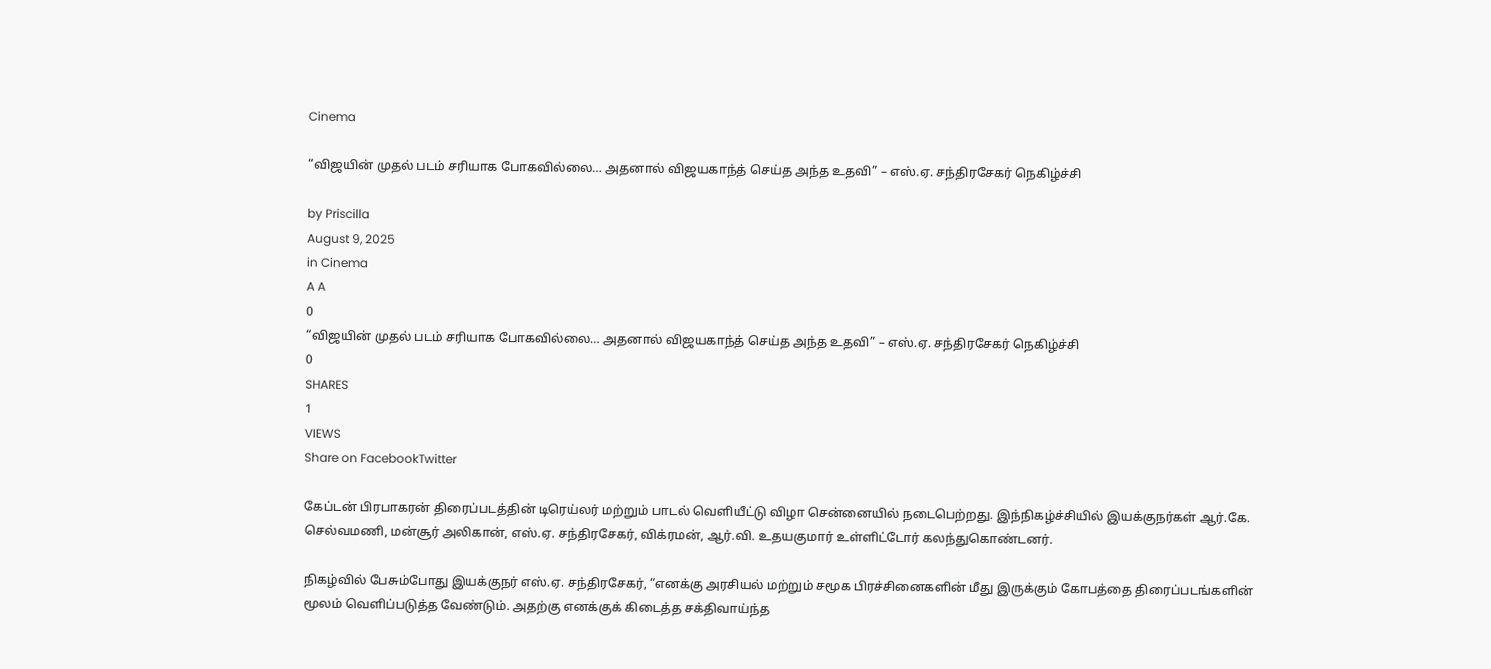Cinema

“விஜயின் முதல் படம் சரியாக போகவில்லை… அதனால் விஜயகாந்த் செய்த அந்த உதவி” – எஸ்.ஏ. சந்திரசேகர் நெகிழ்ச்சி

by Priscilla
August 9, 2025
in Cinema
A A
0
“விஜயின் முதல் படம் சரியாக போகவில்லை… அதனால் விஜயகாந்த் செய்த அந்த உதவி” – எஸ்.ஏ. சந்திரசேகர் நெகிழ்ச்சி
0
SHARES
1
VIEWS
Share on FacebookTwitter

கேப்டன் பிரபாகரன் திரைப்படத்தின் டிரெய்லர் மற்றும் பாடல் வெளியீட்டு விழா சென்னையில் நடைபெற்றது. இந்நிகழ்ச்சியில் இயக்குநர்கள் ஆர்.கே. செல்வமணி, மன்சூர் அலிகான், எஸ்.ஏ. சந்திரசேகர், விக்ரமன், ஆர்.வி. உதயகுமார் உள்ளிட்டோர் கலந்துகொண்டனர்.

நிகழ்வில் பேசும்போது இயக்குநர் எஸ்.ஏ. சந்திரசேகர், “எனக்கு அரசியல் மற்றும் சமூக பிரச்சினைகளின் மீது இருக்கும் கோபத்தை திரைப்படங்களின் மூலம் வெளிப்படுத்த வேண்டும். அதற்கு எனக்குக் கிடைத்த சக்திவாய்ந்த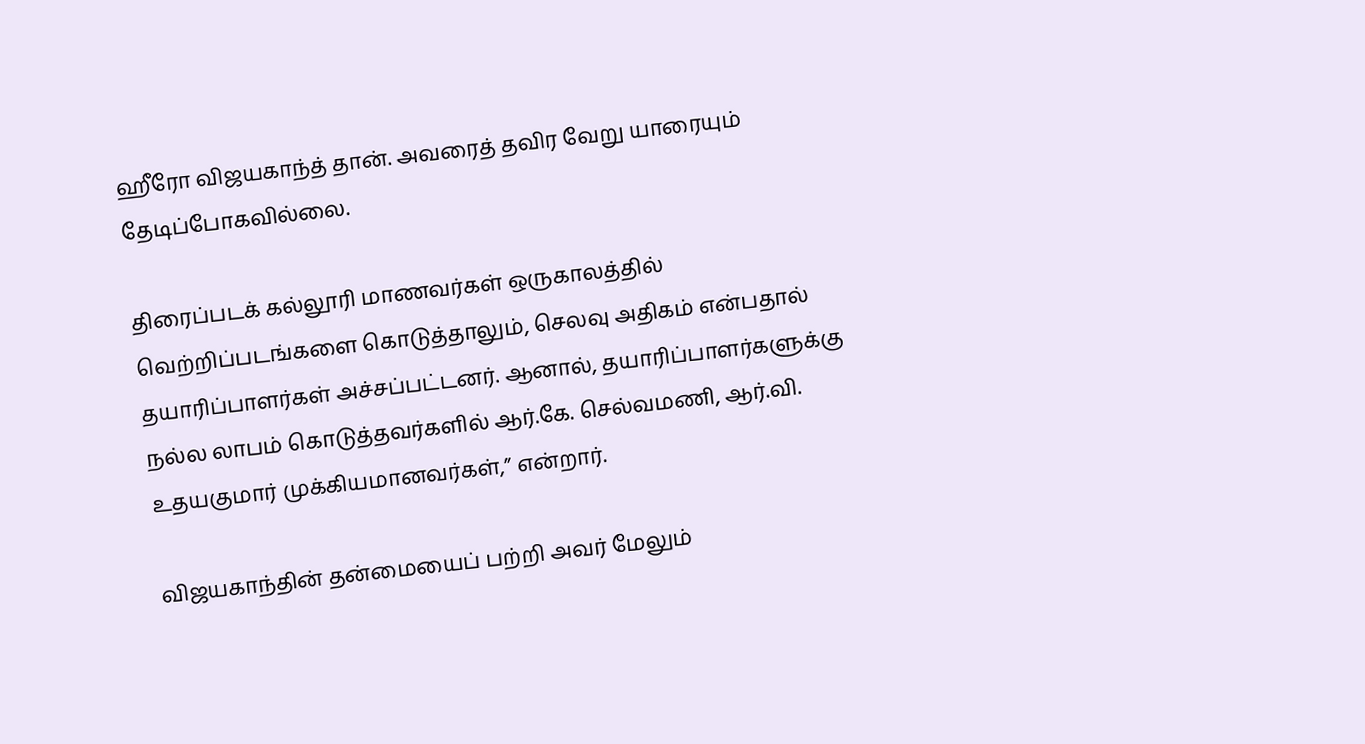ஹீரோ விஜயகாந்த் தான். அவரைத் தவிர வேறு யாரையும் தேடிப்போகவில்லை.

திரைப்படக் கல்லூரி மாணவர்கள் ஒருகாலத்தில் வெற்றிப்படங்களை கொடுத்தாலும், செலவு அதிகம் என்பதால் தயாரிப்பாளர்கள் அச்சப்பட்டனர். ஆனால், தயாரிப்பாளர்களுக்கு நல்ல லாபம் கொடுத்தவர்களில் ஆர்.கே. செல்வமணி, ஆர்.வி. உதயகுமார் முக்கியமானவர்கள்,” என்றார்.

விஜயகாந்தின் தன்மையைப் பற்றி அவர் மேலும்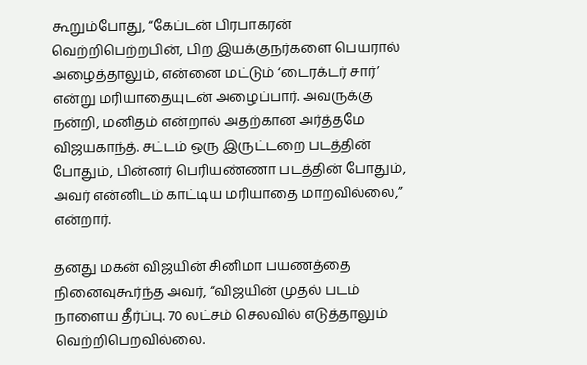கூறும்போது, “கேப்டன் பிரபாகரன் வெற்றிபெற்றபின், பிற இயக்குநர்களை பெயரால் அழைத்தாலும், என்னை மட்டும் ‘டைரக்டர் சார்’ என்று மரியாதையுடன் அழைப்பார். அவருக்கு நன்றி, மனிதம் என்றால் அதற்கான அர்த்தமே விஜயகாந்த். சட்டம் ஒரு இருட்டறை படத்தின் போதும், பின்னர் பெரியண்ணா படத்தின் போதும், அவர் என்னிடம் காட்டிய மரியாதை மாறவில்லை,” என்றார்.

தனது மகன் விஜயின் சினிமா பயணத்தை நினைவுகூர்ந்த அவர், “விஜயின் முதல் படம் நாளைய தீர்ப்பு. 70 லட்சம் செலவில் எடுத்தாலும் வெற்றிபெறவில்லை.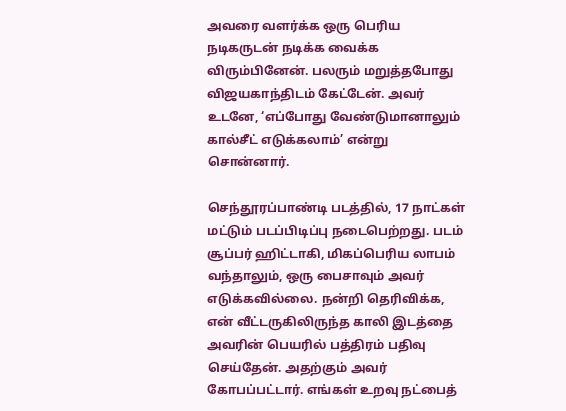அவரை வளர்க்க ஒரு பெரிய நடிகருடன் நடிக்க வைக்க விரும்பினேன். பலரும் மறுத்தபோது விஜயகாந்திடம் கேட்டேன். அவர் உடனே, ‘எப்போது வேண்டுமானாலும் கால்சீட் எடுக்கலாம்’ என்று சொன்னார்.

செந்தூரப்பாண்டி படத்தில், 17 நாட்கள் மட்டும் படப்பிடிப்பு நடைபெற்றது. படம் சூப்பர் ஹிட்டாகி, மிகப்பெரிய லாபம் வந்தாலும், ஒரு பைசாவும் அவர் எடுக்கவில்லை. நன்றி தெரிவிக்க, என் வீட்டருகிலிருந்த காலி இடத்தை அவரின் பெயரில் பத்திரம் பதிவு செய்தேன். அதற்கும் அவர் கோபப்பட்டார். எங்கள் உறவு நட்பைத்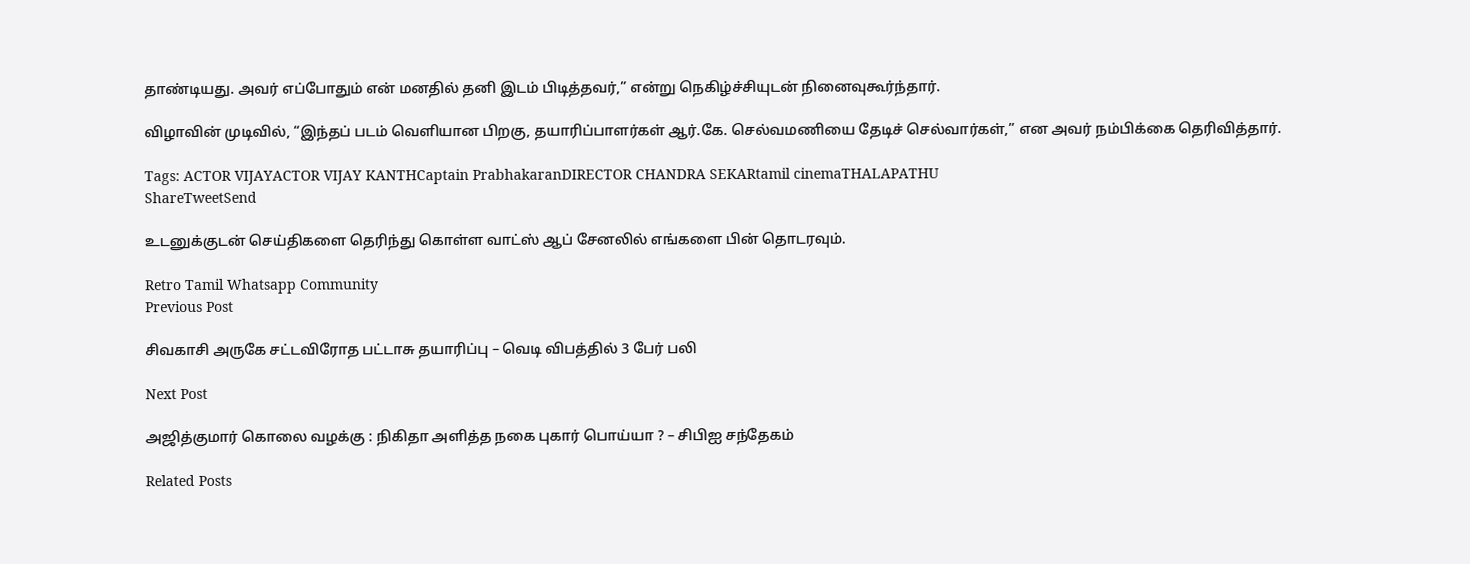தாண்டியது. அவர் எப்போதும் என் மனதில் தனி இடம் பிடித்தவர்,” என்று நெகிழ்ச்சியுடன் நினைவுகூர்ந்தார்.

விழாவின் முடிவில், “இந்தப் படம் வெளியான பிறகு, தயாரிப்பாளர்கள் ஆர்.கே. செல்வமணியை தேடிச் செல்வார்கள்,” என அவர் நம்பிக்கை தெரிவித்தார்.

Tags: ACTOR VIJAYACTOR VIJAY KANTHCaptain PrabhakaranDIRECTOR CHANDRA SEKARtamil cinemaTHALAPATHU
ShareTweetSend

உடனுக்குடன் செய்திகளை தெரிந்து கொள்ள வாட்ஸ் ஆப் சேனலில் எங்களை பின் தொடரவும்.

Retro Tamil Whatsapp Community
Previous Post

சிவகாசி அருகே சட்டவிரோத பட்டாசு தயாரிப்பு – வெடி விபத்தில் 3 பேர் பலி

Next Post

அஜித்குமார் கொலை வழக்கு : நிகிதா அளித்த நகை புகார் பொய்யா ? – சிபிஐ சந்தேகம்

Related Posts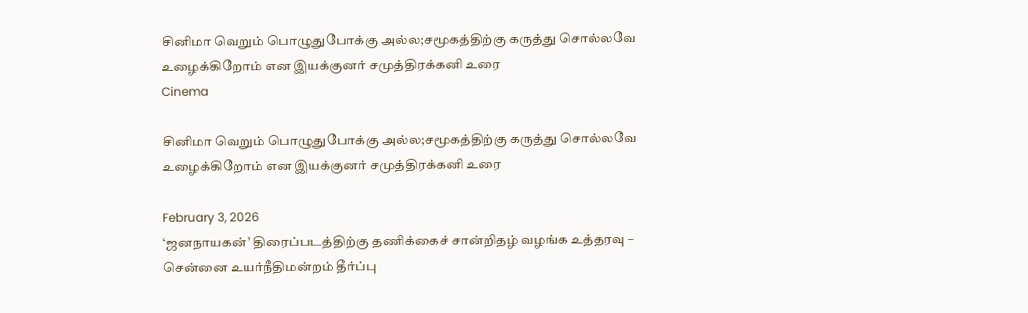சினிமா வெறும் பொழுதுபோக்கு அல்ல;சமூகத்திற்கு கருத்து சொல்லவே உழைக்கிறோம் என இயக்குனர் சமுத்திரக்கனி உரை
Cinema

சினிமா வெறும் பொழுதுபோக்கு அல்ல;சமூகத்திற்கு கருத்து சொல்லவே உழைக்கிறோம் என இயக்குனர் சமுத்திரக்கனி உரை

February 3, 2026
‘ஜனநாயகன்’ திரைப்படத்திற்கு தணிக்கைச் சான்றிதழ் வழங்க உத்தரவு – சென்னை உயர்நீதிமன்றம் தீர்ப்பு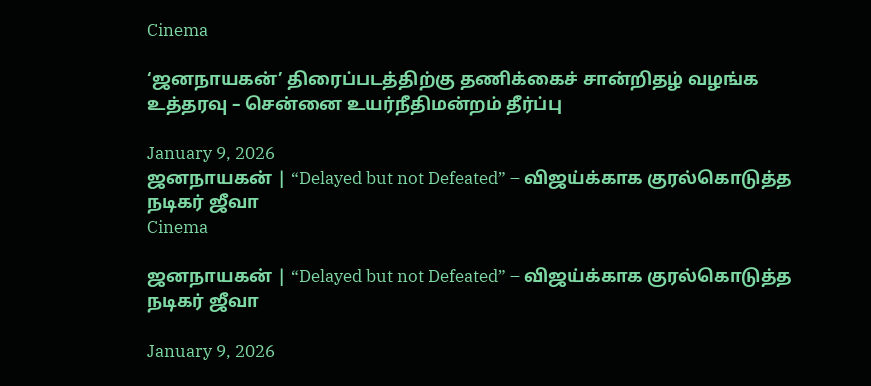Cinema

‘ஜனநாயகன்’ திரைப்படத்திற்கு தணிக்கைச் சான்றிதழ் வழங்க உத்தரவு – சென்னை உயர்நீதிமன்றம் தீர்ப்பு

January 9, 2026
ஜனநாயகன் | “Delayed but not Defeated” – விஜய்க்காக குரல்கொடுத்த நடிகர் ஜீவா
Cinema

ஜனநாயகன் | “Delayed but not Defeated” – விஜய்க்காக குரல்கொடுத்த நடிகர் ஜீவா

January 9, 2026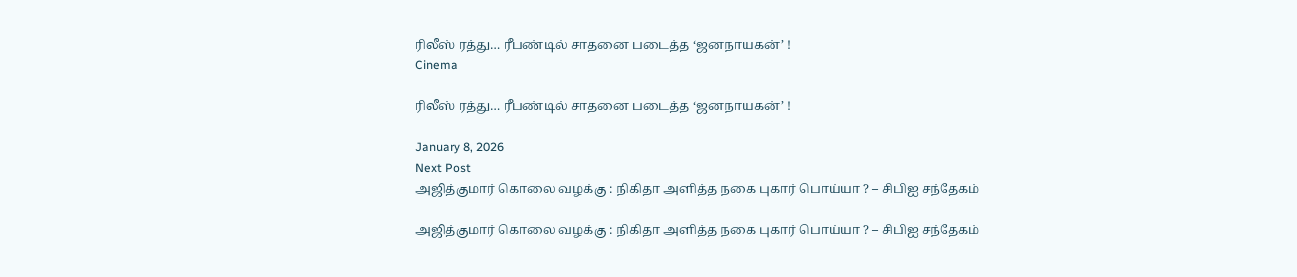ரிலீஸ் ரத்து… ரீபண்டில் சாதனை படைத்த ‘ஜனநாயகன்’ !
Cinema

ரிலீஸ் ரத்து… ரீபண்டில் சாதனை படைத்த ‘ஜனநாயகன்’ !

January 8, 2026
Next Post
அஜித்குமார் கொலை வழக்கு : நிகிதா அளித்த நகை புகார் பொய்யா ? – சிபிஐ சந்தேகம்

அஜித்குமார் கொலை வழக்கு : நிகிதா அளித்த நகை புகார் பொய்யா ? – சிபிஐ சந்தேகம்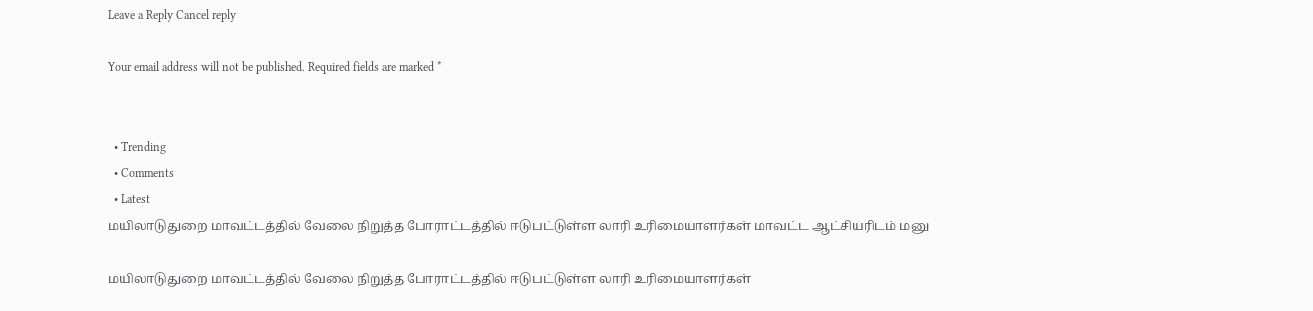Leave a Reply Cancel reply

Your email address will not be published. Required fields are marked *


  • Trending
  • Comments
  • Latest
மயிலாடுதுறை மாவட்டத்தில் வேலை நிறுத்த போராட்டத்தில் ஈடுபட்டுள்ள லாரி உரிமையாளர்கள் மாவட்ட ஆட்சியரிடம் மனு

மயிலாடுதுறை மாவட்டத்தில் வேலை நிறுத்த போராட்டத்தில் ஈடுபட்டுள்ள லாரி உரிமையாளர்கள்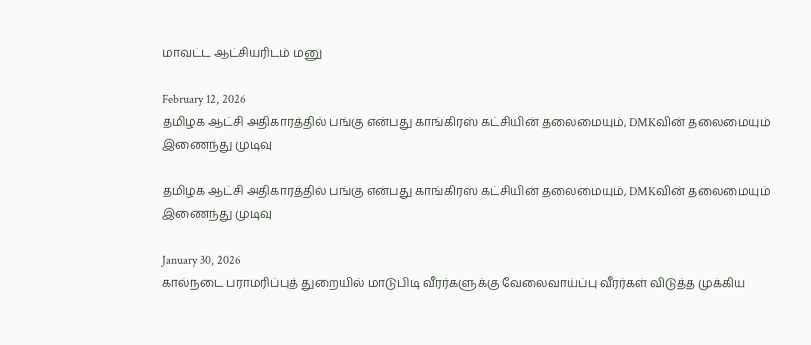மாவட்ட ஆட்சியரிடம் மனு

February 12, 2026
தமிழக ஆட்சி அதிகாரத்தில் பங்கு என்பது காங்கிரஸ் கட்சியின் தலைமையும், DMKவின் தலைமையும் இணைந்து முடிவு

தமிழக ஆட்சி அதிகாரத்தில் பங்கு என்பது காங்கிரஸ் கட்சியின் தலைமையும், DMKவின் தலைமையும் இணைந்து முடிவு

January 30, 2026
கால்நடை பராமரிப்புத் துறையில் மாடுபிடி வீரர்களுக்கு வேலைவாய்ப்பு வீரர்கள் விடுத்த முக்கிய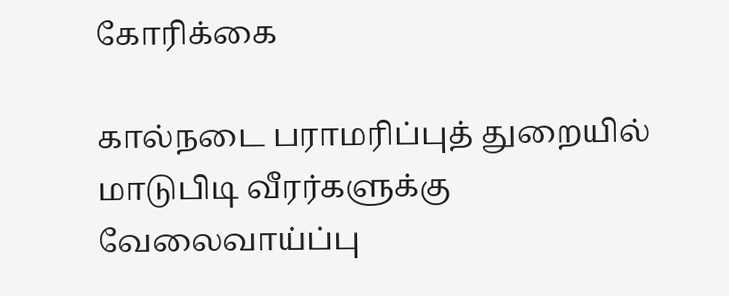கோரிக்கை

கால்நடை பராமரிப்புத் துறையில் மாடுபிடி வீரர்களுக்கு வேலைவாய்ப்பு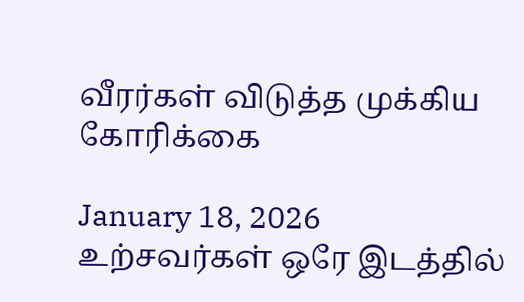வீரர்கள் விடுத்த முக்கிய கோரிக்கை

January 18, 2026
உற்சவர்கள் ஒரே இடத்தில்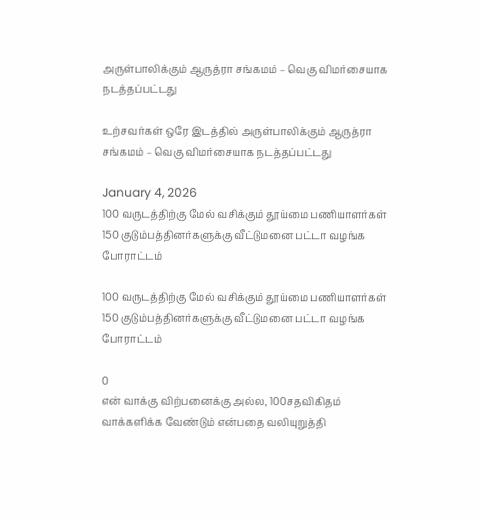அருள்பாலிக்கும் ஆருத்ரா சங்கமம் – வெகு விமர்சையாக நடத்தப்பட்டது

உற்சவர்கள் ஒரே இடத்தில் அருள்பாலிக்கும் ஆருத்ரா சங்கமம் – வெகு விமர்சையாக நடத்தப்பட்டது

January 4, 2026
100 வருடத்திற்கு மேல் வசிக்கும் தூய்மை பணியாளர்கள் 150 குடும்பத்தினர்களுக்கு வீட்டுமனை பட்டா வழங்க போராட்டம்

100 வருடத்திற்கு மேல் வசிக்கும் தூய்மை பணியாளர்கள் 150 குடும்பத்தினர்களுக்கு வீட்டுமனை பட்டா வழங்க போராட்டம்

0
என் வாக்கு விற்பனைக்கு அல்ல, 100சதவிகிதம் வாக்களிக்க வேண்டும் என்பதை வலியுறுத்தி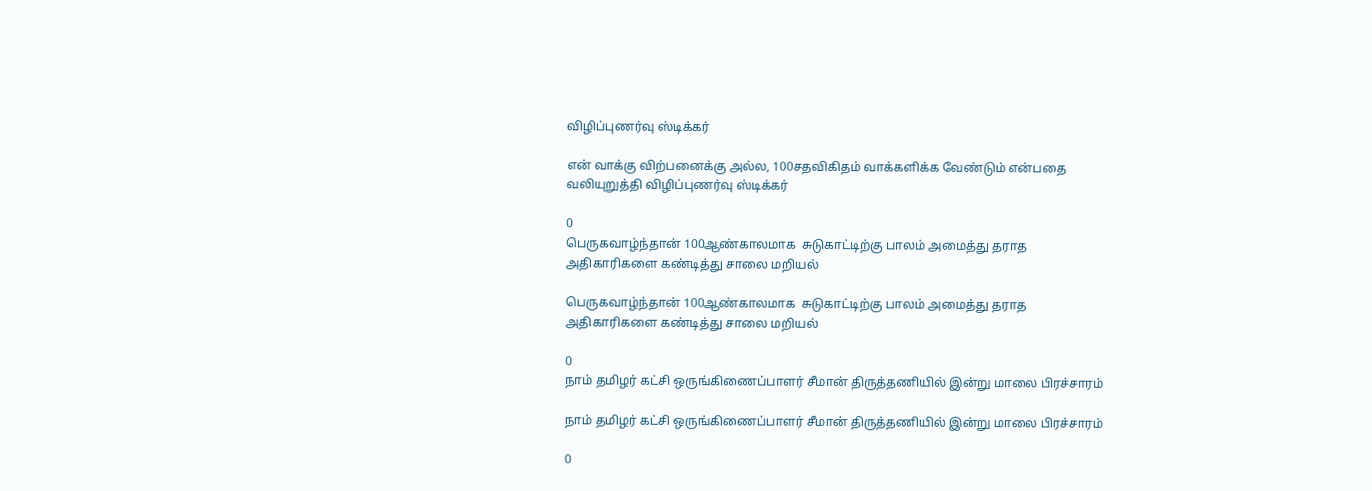விழிப்புணர்வு ஸ்டிக்கர்

என் வாக்கு விற்பனைக்கு அல்ல, 100சதவிகிதம் வாக்களிக்க வேண்டும் என்பதை வலியுறுத்தி விழிப்புணர்வு ஸ்டிக்கர்

0
பெருகவாழ்ந்தான் 100ஆண்காலமாக  சுடுகாட்டிற்கு பாலம் அமைத்து தராத அதிகாரிகளை கண்டித்து சாலை மறியல்

பெருகவாழ்ந்தான் 100ஆண்காலமாக  சுடுகாட்டிற்கு பாலம் அமைத்து தராத அதிகாரிகளை கண்டித்து சாலை மறியல்

0
நாம் தமிழர் கட்சி ஒருங்கிணைப்பாளர் சீமான் திருத்தணியில் இன்று மாலை பிரச்சாரம்

நாம் தமிழர் கட்சி ஒருங்கிணைப்பாளர் சீமான் திருத்தணியில் இன்று மாலை பிரச்சாரம்

0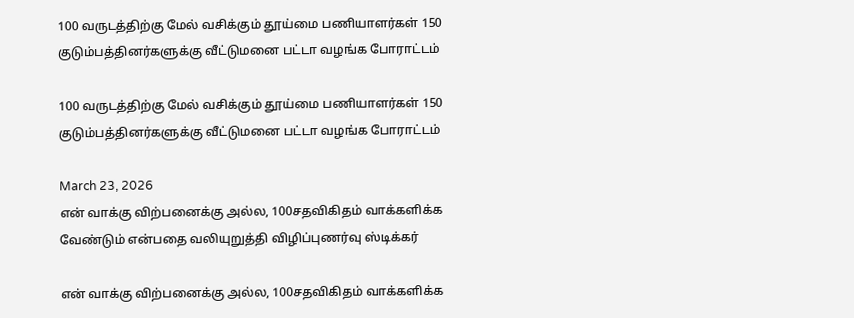100 வருடத்திற்கு மேல் வசிக்கும் தூய்மை பணியாளர்கள் 150 குடும்பத்தினர்களுக்கு வீட்டுமனை பட்டா வழங்க போராட்டம்

100 வருடத்திற்கு மேல் வசிக்கும் தூய்மை பணியாளர்கள் 150 குடும்பத்தினர்களுக்கு வீட்டுமனை பட்டா வழங்க போராட்டம்

March 23, 2026
என் வாக்கு விற்பனைக்கு அல்ல, 100சதவிகிதம் வாக்களிக்க வேண்டும் என்பதை வலியுறுத்தி விழிப்புணர்வு ஸ்டிக்கர்

என் வாக்கு விற்பனைக்கு அல்ல, 100சதவிகிதம் வாக்களிக்க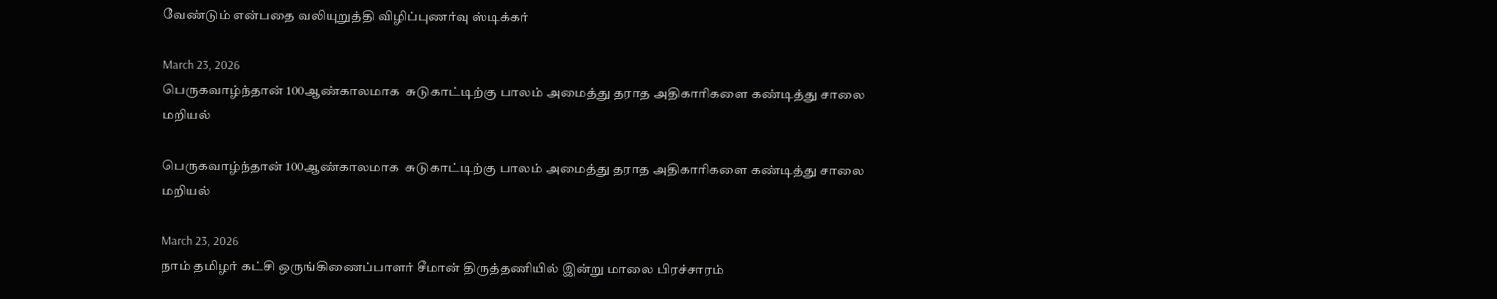வேண்டும் என்பதை வலியுறுத்தி விழிப்புணர்வு ஸ்டிக்கர்

March 23, 2026
பெருகவாழ்ந்தான் 100ஆண்காலமாக  சுடுகாட்டிற்கு பாலம் அமைத்து தராத அதிகாரிகளை கண்டித்து சாலை மறியல்

பெருகவாழ்ந்தான் 100ஆண்காலமாக  சுடுகாட்டிற்கு பாலம் அமைத்து தராத அதிகாரிகளை கண்டித்து சாலை மறியல்

March 23, 2026
நாம் தமிழர் கட்சி ஒருங்கிணைப்பாளர் சீமான் திருத்தணியில் இன்று மாலை பிரச்சாரம்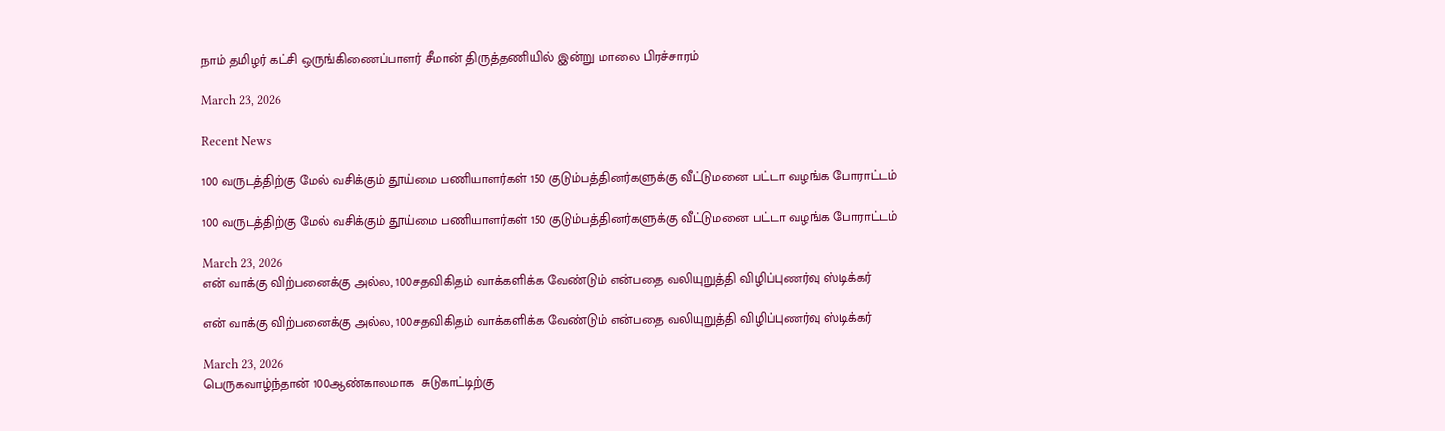நாம் தமிழர் கட்சி ஒருங்கிணைப்பாளர் சீமான் திருத்தணியில் இன்று மாலை பிரச்சாரம்

March 23, 2026

Recent News

100 வருடத்திற்கு மேல் வசிக்கும் தூய்மை பணியாளர்கள் 150 குடும்பத்தினர்களுக்கு வீட்டுமனை பட்டா வழங்க போராட்டம்

100 வருடத்திற்கு மேல் வசிக்கும் தூய்மை பணியாளர்கள் 150 குடும்பத்தினர்களுக்கு வீட்டுமனை பட்டா வழங்க போராட்டம்

March 23, 2026
என் வாக்கு விற்பனைக்கு அல்ல, 100சதவிகிதம் வாக்களிக்க வேண்டும் என்பதை வலியுறுத்தி விழிப்புணர்வு ஸ்டிக்கர்

என் வாக்கு விற்பனைக்கு அல்ல, 100சதவிகிதம் வாக்களிக்க வேண்டும் என்பதை வலியுறுத்தி விழிப்புணர்வு ஸ்டிக்கர்

March 23, 2026
பெருகவாழ்ந்தான் 100ஆண்காலமாக  சுடுகாட்டிற்கு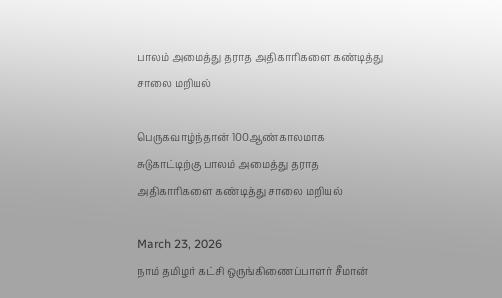பாலம் அமைத்து தராத அதிகாரிகளை கண்டித்து சாலை மறியல்

பெருகவாழ்ந்தான் 100ஆண்காலமாக  சுடுகாட்டிற்கு பாலம் அமைத்து தராத அதிகாரிகளை கண்டித்து சாலை மறியல்

March 23, 2026
நாம் தமிழர் கட்சி ஒருங்கிணைப்பாளர் சீமான்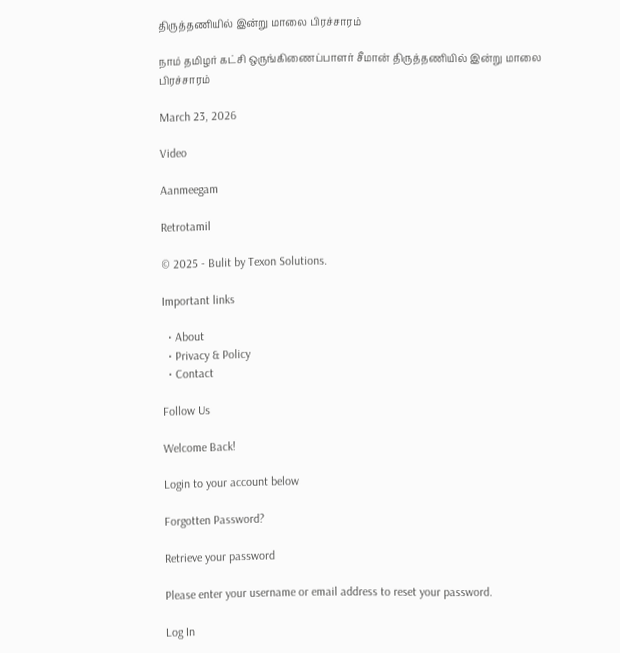திருத்தணியில் இன்று மாலை பிரச்சாரம்

நாம் தமிழர் கட்சி ஒருங்கிணைப்பாளர் சீமான் திருத்தணியில் இன்று மாலை பிரச்சாரம்

March 23, 2026

Video

Aanmeegam

Retrotamil

© 2025 - Bulit by Texon Solutions.

Important links

  • About
  • Privacy & Policy
  • Contact

Follow Us

Welcome Back!

Login to your account below

Forgotten Password?

Retrieve your password

Please enter your username or email address to reset your password.

Log In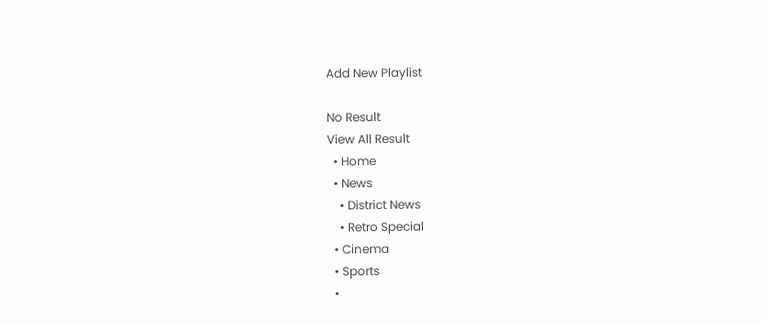Add New Playlist

No Result
View All Result
  • Home
  • News
    • District News
    • Retro Special
  • Cinema
  • Sports
  •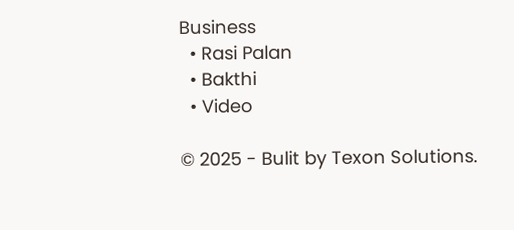Business
  • Rasi Palan
  • Bakthi
  • Video

© 2025 - Bulit by Texon Solutions.